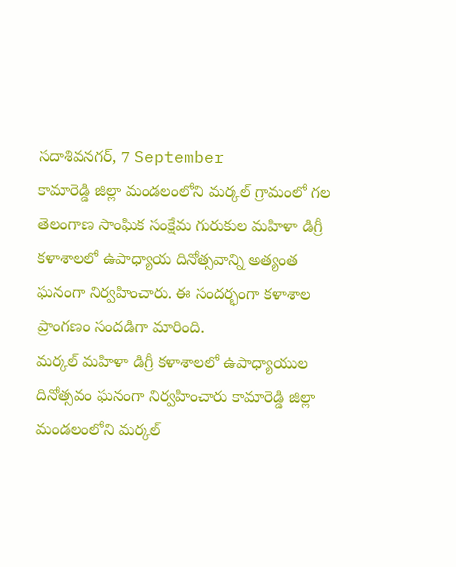సదాశివనగర్, 7 September
కామారెడ్డి జిల్లా మండలంలోని మర్కల్ గ్రామంలో గల తెలంగాణ సాంఘిక సంక్షేమ గురుకుల మహిళా డిగ్రీ కళాశాలలో ఉపాధ్యాయ దినోత్సవాన్ని అత్యంత ఘనంగా నిర్వహించారు. ఈ సందర్భంగా కళాశాల ప్రాంగణం సందడిగా మారింది.
మర్కల్ మహిళా డిగ్రీ కళాశాలలో ఉపాధ్యాయుల దినోత్సవం ఘనంగా నిర్వహించారు కామారెడ్డి జిల్లా మండలంలోని మర్కల్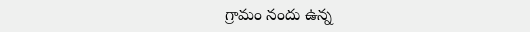గ్రామం నందు ఉన్న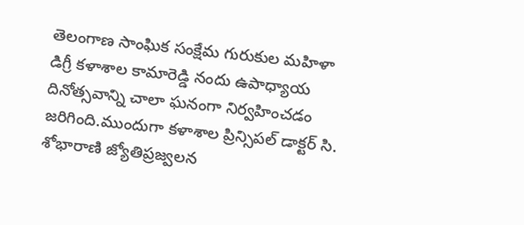తెలంగాణ సాంఘిక సంక్షేమ గురుకుల మహిళా డిగ్రీ కళాశాల కామారెడ్డి నందు ఉపాధ్యాయ దినోత్సవాన్ని చాలా ఘనంగా నిర్వహించడం జరిగింది.ముందుగా కళాశాల ప్రిన్సిపల్ డాక్టర్ సి. శోభారాణి జ్యోతిప్రజ్వలన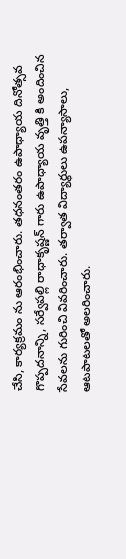చేసి, కార్యక్రమం ను ఆరంభించారు. తధనంతరం ఉపాధ్యాయ దినోత్సవ గొప్పదనాన్ని, సర్వేపల్లి రాధాకృష్ణన్ గారు ఉపాధ్యాయ వృత్తి కి అందించిన సేవలను గురించి వివరించారు. తర్వాత విద్యార్థులు ఉపన్యాసాలు, ఆటపాటలతో అలరించారు.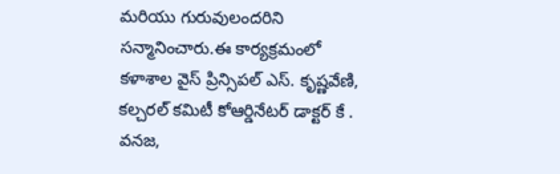మరియు గురువులందరిని సన్మానించారు.ఈ కార్యక్రమంలో కళాశాల వైస్ ప్రిన్సిపల్ ఎస్. కృష్ణవేణి, కల్చరల్ కమిటీ కోఆర్డినేటర్ డాక్టర్ కే . వనజ,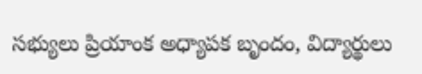సభ్యులు ప్రియాంక అధ్యాపక బృందం, విద్యార్థులు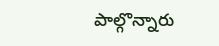పాల్గొన్నారు